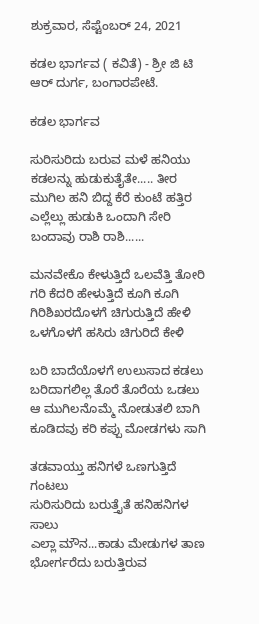ಶುಕ್ರವಾರ, ಸೆಪ್ಟೆಂಬರ್ 24, 2021

ಕಡಲ ಭಾರ್ಗವ ( ಕವಿತೆ) - ಶ್ರೀ ಜಿ ಟಿ ಆರ್ ದುರ್ಗ, ಬಂಗಾರಪೇಟೆ.

ಕಡಲ ಭಾರ್ಗವ

ಸುರಿಸುರಿದು ಬರುವ ಮಳೆ ಹನಿಯು
ಕಡಲನ್ನು ಹುಡುಕುತೈತೇ..... ತೀರ
ಮುಗಿಲ ಹನಿ ಬಿದ್ದ ಕೆರೆ ಕುಂಟೆ ಹತ್ತಿರ
ಎಲ್ಲೆಲ್ಲು ಹುಡುಕಿ ಒಂದಾಗಿ ಸೇರಿ
ಬಂದಾವು ರಾಶಿ ರಾಶಿ......

ಮನವೇಕೊ ಕೇಳುತ್ತಿದೆ ಒಲವೆತ್ತಿ ತೋರಿ
ಗರಿ ಕೆದರಿ ಹೇಳುತ್ತಿದೆ ಕೂಗಿ ಕೂಗಿ
ಗಿರಿಶಿಖರದೊಳಗೆ ಚಿಗುರುತ್ತಿದೆ ಹೇಳಿ
ಒಳಗೊಳಗೆ ಹಸಿರು ಚಿಗುರಿದೆ ಕೇಳಿ

ಬರಿ ಬಾದೆಯೊಳಗೆ ಉಲುಸಾದ ಕಡಲು
ಬರಿದಾಗಲಿಲ್ಲ ತೊರೆ ತೊರೆಯ ಒಡಲು
ಆ ಮುಗಿಲನೊಮ್ಮೆ ನೋಡುತಲಿ ಬಾಗಿ
ಕೂಡಿದವು ಕರಿ ಕಪ್ಪು ಮೋಡಗಳು ಸಾಗಿ

ತಡವಾಯ್ತು ಹನಿಗಳೆ ಒಣಗುತ್ತಿದೆ ಗಂಟಲು
ಸುರಿಸುರಿದು ಬರುತ್ತೈತೆ ಹನಿಹನಿಗಳ ಸಾಲು
ಎಲ್ಲಾ ಮೌನ...ಕಾಡು ಮೇಡುಗಳ ತಾಣ
ಭೋರ್ಗರೆದು ಬರುತ್ತಿರುವ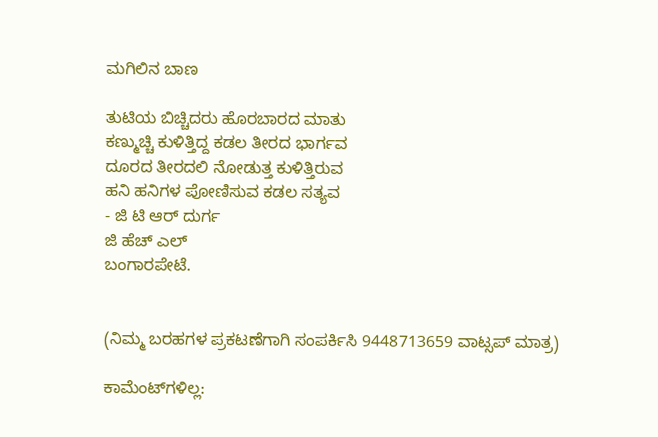ಮಗಿಲಿನ ಬಾಣ

ತುಟಿಯ ಬಿಚ್ಚಿದರು ಹೊರಬಾರದ ಮಾತು
ಕಣ್ಮುಚ್ಚಿ ಕುಳಿತ್ತಿದ್ದ ಕಡಲ ತೀರದ ಭಾರ್ಗವ
ದೂರದ ತೀರದಲಿ ನೋಡುತ್ತ ಕುಳಿತ್ತಿರುವ
ಹನಿ ಹನಿಗಳ ಪೋಣಿಸುವ ಕಡಲ ಸತ್ಯವ
- ಜಿ ಟಿ ಆರ್ ದುರ್ಗ
ಜಿ ಹೆಚ್ ಎಲ್
ಬಂಗಾರಪೇಟೆ.


(ನಿಮ್ಮ ಬರಹಗಳ ಪ್ರಕಟಣೆಗಾಗಿ ಸಂಪರ್ಕಿಸಿ 9448713659 ವಾಟ್ಸಪ್ ಮಾತ್ರ)

ಕಾಮೆಂಟ್‌ಗಳಿಲ್ಲ: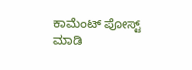ಕಾಮೆಂಟ್‌‌ ಪೋಸ್ಟ್‌ ಮಾಡಿ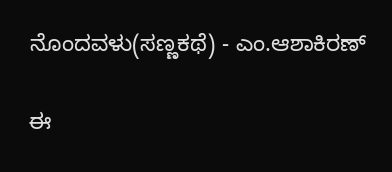ನೊಂದವಳು(ಸಣ್ಣಕಥೆ) - ಎಂ.ಆಶಾಕಿರಣ್

ಈ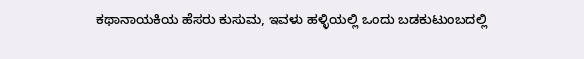ಕಥಾನಾಯಕಿಯ ಹೆಸರು ಕುಸುಮ, ಇವಳು ಹಳ್ಳಿಯಲ್ಲಿ ಒಂದು ಬಡಕುಟುಂಬದಲ್ಲಿ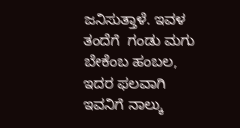ಜನಿಸುತ್ತಾಳೆ. ಇವಳ ತಂದೆಗೆ  ಗಂಡು ಮಗು ಬೇಕೆಂಬ ಹಂಬಲ, ಇದರ ಫಲವಾಗಿ ಇವನಿಗೆ ನಾಲ್ಕು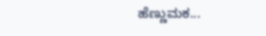ಹೆಣ್ಣುಮಕ...